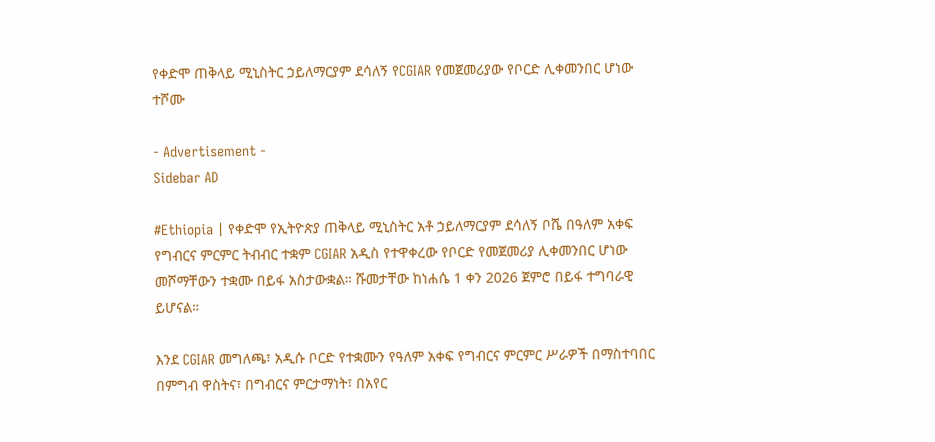የቀድሞ ጠቅላይ ሚኒስትር ኃይለማርያም ደሳለኝ የCGIAR የመጀመሪያው የቦርድ ሊቀመንበር ሆነው ተሾሙ

- Advertisement -
Sidebar AD

#Ethiopia | የቀድሞ የኢትዮጵያ ጠቅላይ ሚኒስትር አቶ ኃይለማርያም ደሳለኝ ቦሼ በዓለም አቀፍ የግብርና ምርምር ትብብር ተቋም CGIAR አዲስ የተዋቀረው የቦርድ የመጀመሪያ ሊቀመንበር ሆነው መሾማቸውን ተቋሙ በይፋ አስታውቋል። ሹመታቸው ከነሐሴ 1 ቀን 2026 ጀምሮ በይፋ ተግባራዊ ይሆናል።

እንደ CGIAR መግለጫ፣ አዲሱ ቦርድ የተቋሙን የዓለም አቀፍ የግብርና ምርምር ሥራዎች በማስተባበር በምግብ ዋስትና፣ በግብርና ምርታማነት፣ በአየር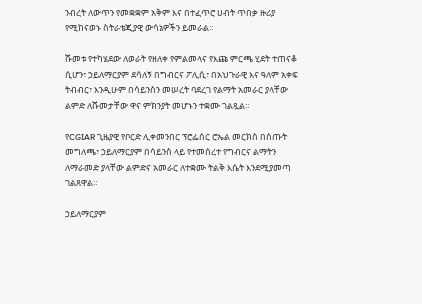ንብረት ለውጥን የመቋቋም አቅም እና በተፈጥሮ ሀብት ጥበቃ ዙሪያ የሚከናወኑ ስትራቴጂያዊ ውሳኔዎችን ይመራል።

ሹመቱ የተካሄደው ለወራት የዘለቀ የምልመላና የእጩ ምርጫ ሂደት ተጠናቆ ሲሆን፣ ኃይለማርያም ደሳለኝ በግብርና ፖሊሲ፣ በአህጉራዊ እና ዓለም አቀፍ ትብብር፣ እንዲሁም በሳይንስን መሠረት ባደረገ የልማት አመራር ያላቸው ልምድ ለሹመታቸው ዋና ምክንያት መሆኑን ተቋሙ ገልጿል።

የCGIAR ጊዜያዊ የቦርድ ሊቀመንበር ፕሮፌሰር ሮኤል መርክስ በሰጡት መግለጫ፣ ኃይለማርያም በሳይንስ ላይ የተመሰረተ የግብርና ልማትን ለማራመድ ያላቸው ልምድና አመራር ለተቋሙ ትልቅ እሴት እንደሚያመጣ ገልጸዋል።

ኃይለማርያም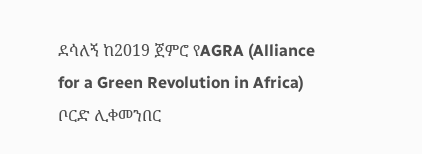ደሳለኝ ከ2019 ጀምሮ የAGRA (Alliance for a Green Revolution in Africa) ቦርድ ሊቀመንበር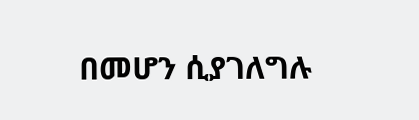በመሆን ሲያገለግሉ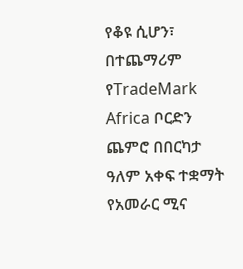የቆዩ ሲሆን፣ በተጨማሪም የTradeMark Africa ቦርድን ጨምሮ በበርካታ ዓለም አቀፍ ተቋማት የአመራር ሚና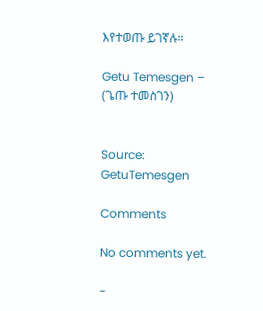እየተወጡ ይገኛሉ።

Getu Temesgen – (ጌጡ ተመስገን)


Source: GetuTemesgen

Comments

No comments yet.

-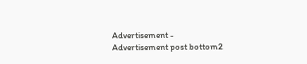Advertisement -
Advertisement post bottom2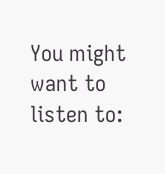You might want to listen to: